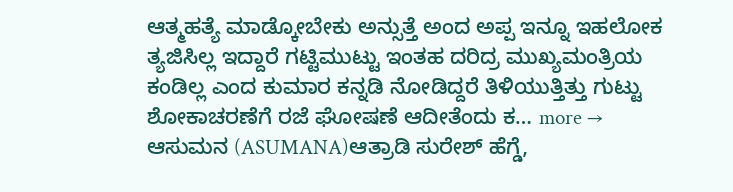ಆತ್ಮಹತ್ಯೆ ಮಾಡ್ಕೋಬೇಕು ಅನ್ಸುತ್ತೆ ಅಂದ ಅಪ್ಪ ಇನ್ನೂ ಇಹಲೋಕ ತ್ಯಜಿಸಿಲ್ಲ ಇದ್ದಾರೆ ಗಟ್ಟಿಮುಟ್ಟು ಇಂತಹ ದರಿದ್ರ ಮುಖ್ಯಮಂತ್ರಿಯ ಕಂಡಿಲ್ಲ ಎಂದ ಕುಮಾರ ಕನ್ನಡಿ ನೋಡಿದ್ದರೆ ತಿಳಿಯುತ್ತಿತ್ತು ಗುಟ್ಟು ಶೋಕಾಚರಣೆಗೆ ರಜೆ ಘೋಷಣೆ ಆದೀತೆಂದು ಕ… more →
ಆಸುಮನ (ASUMANA)ಆತ್ರಾಡಿ ಸುರೇಶ್ ಹೆಗ್ಡೆ,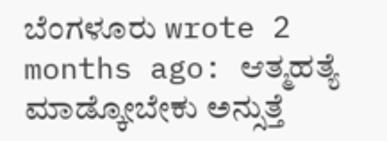ಬೆಂಗಳೂರು wrote 2 months ago: ಆತ್ಮಹತ್ಯೆ ಮಾಡ್ಕೋಬೇಕು ಅನ್ಸುತ್ತೆ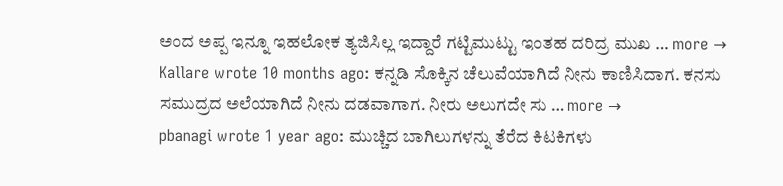ಅಂದ ಅಪ್ಪ ಇನ್ನೂ ಇಹಲೋಕ ತ್ಯಜಿಸಿಲ್ಲ ಇದ್ದಾರೆ ಗಟ್ಟಿಮುಟ್ಟು ಇಂತಹ ದರಿದ್ರ ಮುಖ … more →
Kallare wrote 10 months ago: ಕನ್ನಡಿ ಸೊಕ್ಕಿನ ಚೆಲುವೆಯಾಗಿದೆ ನೀನು ಕಾಣಿಸಿದಾಗ. ಕನಸು ಸಮುದ್ರದ ಅಲೆಯಾಗಿದೆ ನೀನು ದಡವಾಗಾಗ. ನೀರು ಅಲುಗದೇ ಸು … more →
pbanagi wrote 1 year ago: ಮುಚ್ಚಿದ ಬಾಗಿಲುಗಳನ್ನು ತೆರೆದ ಕಿಟಕಿಗಳು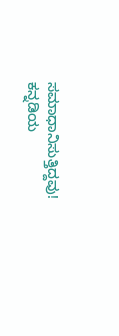ಸಮಾಧಾನಿಸುತ್ತಿದ್ದವು! ಕನ್ನಡಿಯ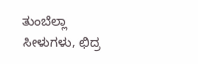ತುಂಬೆಲ್ಲಾ ಸೀಳುಗಳು, ಛಿದ್ರ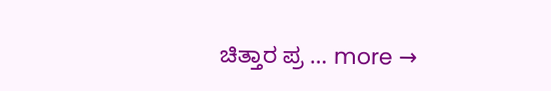ಚಿತ್ತಾರ ಪ್ರ … more →